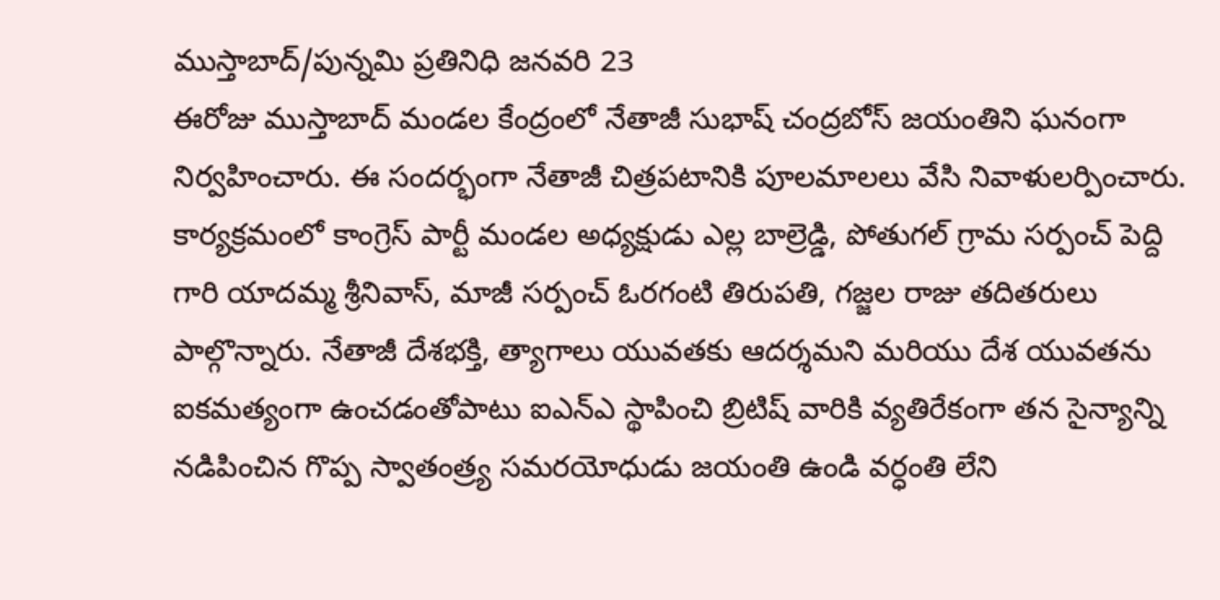ముస్తాబాద్/పున్నమి ప్రతినిధి జనవరి 23
ఈరోజు ముస్తాబాద్ మండల కేంద్రంలో నేతాజీ సుభాష్ చంద్రబోస్ జయంతిని ఘనంగా నిర్వహించారు. ఈ సందర్భంగా నేతాజీ చిత్రపటానికి పూలమాలలు వేసి నివాళులర్పించారు. కార్యక్రమంలో కాంగ్రెస్ పార్టీ మండల అధ్యక్షుడు ఎల్ల బాల్రెడ్డి, పోతుగల్ గ్రామ సర్పంచ్ పెద్ది గారి యాదమ్మ శ్రీనివాస్, మాజీ సర్పంచ్ ఓరగంటి తిరుపతి, గజ్జల రాజు తదితరులు పాల్గొన్నారు. నేతాజీ దేశభక్తి, త్యాగాలు యువతకు ఆదర్శమని మరియు దేశ యువతను ఐకమత్యంగా ఉంచడంతోపాటు ఐఎన్ఎ స్థాపించి బ్రిటిష్ వారికి వ్యతిరేకంగా తన సైన్యాన్ని నడిపించిన గొప్ప స్వాతంత్ర్య సమరయోధుడు జయంతి ఉండి వర్ధంతి లేని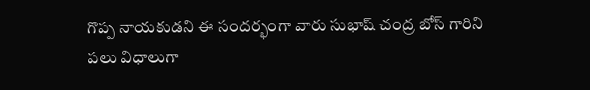గొప్ప నాయకుడని ఈ సందర్భంగా వారు సుభాష్ చంద్ర బోస్ గారిని పలు విధాలుగా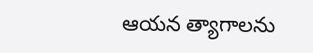ఆయన త్యాగాలను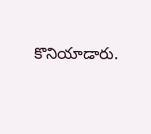కొనియాడారు.